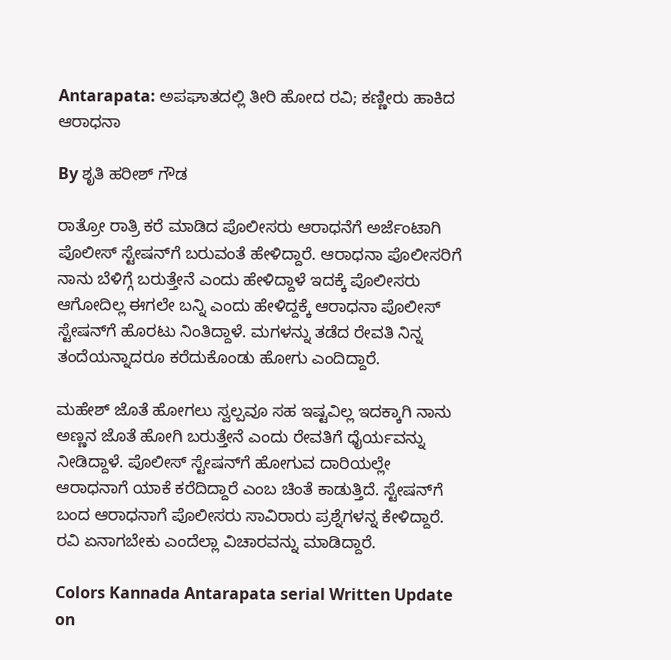Antarapata: ಅಪಘಾತದಲ್ಲಿ ತೀರಿ ಹೋದ ರವಿ; ಕಣ್ಣೀರು ಹಾಕಿದ ಆರಾಧನಾ

By ಶೃತಿ ಹರೀಶ್ ಗೌಡ

ರಾತ್ರೋ ರಾತ್ರಿ ಕರೆ ಮಾಡಿದ ಪೊಲೀಸರು ಆರಾಧನೆಗೆ ಅರ್ಜೆಂಟಾಗಿ ಪೊಲೀಸ್ ಸ್ಟೇಷನ್‌ಗೆ ಬರುವಂತೆ ಹೇಳಿದ್ದಾರೆ. ಆರಾಧನಾ ಪೊಲೀಸರಿಗೆ ನಾನು ಬೆಳಿಗ್ಗೆ ಬರುತ್ತೇನೆ ಎಂದು ಹೇಳಿದ್ದಾಳೆ ಇದಕ್ಕೆ ಪೊಲೀಸರು ಆಗೋದಿಲ್ಲ ಈಗಲೇ ಬನ್ನಿ ಎಂದು ಹೇಳಿದ್ದಕ್ಕೆ ಆರಾಧನಾ ಪೊಲೀಸ್ ಸ್ಟೇಷನ್‌ಗೆ ಹೊರಟು ನಿಂತಿದ್ದಾಳೆ‌. ಮಗಳನ್ನು ತಡೆದ ರೇವತಿ ನಿನ್ನ ತಂದೆಯನ್ನಾದರೂ ಕರೆದುಕೊಂಡು ಹೋಗು ಎಂದಿದ್ದಾರೆ.

ಮಹೇಶ್ ಜೊತೆ ಹೋಗಲು ಸ್ವಲ್ಪವೂ ಸಹ ಇಷ್ಟವಿಲ್ಲ ಇದಕ್ಕಾಗಿ ನಾನು ಅಣ್ಣನ ಜೊತೆ ಹೋಗಿ ಬರುತ್ತೇನೆ ಎಂದು ರೇವತಿಗೆ ಧೈರ್ಯವನ್ನು ನೀಡಿದ್ದಾಳೆ. ಪೊಲೀಸ್ ಸ್ಟೇಷನ್‌ಗೆ ಹೋಗುವ ದಾರಿಯಲ್ಲೇ ಆರಾಧನಾಗೆ ಯಾಕೆ ಕರೆದಿದ್ದಾರೆ ಎಂಬ ಚಿಂತೆ ಕಾಡುತ್ತಿದೆ. ಸ್ಟೇಷನ್‌ಗೆ ಬಂದ ಆರಾಧನಾಗೆ ಪೊಲೀಸರು ಸಾವಿರಾರು ಪ್ರಶ್ನೆಗಳನ್ನ ಕೇಳಿದ್ದಾರೆ. ರವಿ ಏನಾಗಬೇಕು ಎಂದೆಲ್ಲಾ ವಿಚಾರವನ್ನು ಮಾಡಿದ್ದಾರೆ.

Colors Kannada Antarapata serial Written Update on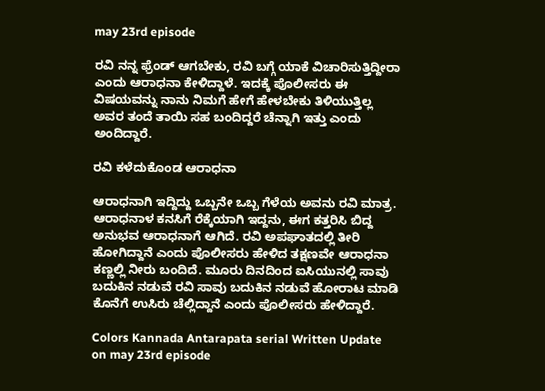may 23rd episode

ರವಿ ನನ್ನ ಫ್ರೆಂಡ್ ಆಗಬೇಕು, ರವಿ‌ ಬಗ್ಗೆ ಯಾಕೆ ವಿಚಾರಿಸುತ್ತಿದ್ದೀರಾ ಎಂದು ಆರಾಧನಾ ಕೇಳಿದ್ದಾಳೆ. ಇದಕ್ಕೆ ಪೊಲೀಸರು ಈ ವಿಷಯವನ್ನು ನಾನು ನಿಮಗೆ ಹೇಗೆ ಹೇಳಬೇಕು ತಿಳಿಯುತ್ತಿಲ್ಲ ಅವರ ತಂದೆ ತಾಯಿ ಸಹ ಬಂದಿದ್ದರೆ ಚೆನ್ನಾಗಿ ಇತ್ತು ಎಂದು ಅಂದಿದ್ದಾರೆ.

ರವಿ ಕಳೆದುಕೊಂಡ ಆರಾಧನಾ

ಆರಾಧನಾಗಿ ಇದ್ದಿದ್ದು ಒಬ್ಬನೇ ಒಬ್ಬ ಗೆಳೆಯ ಅವನು ರವಿ ಮಾತ್ರ. ಆರಾಧನಾಳ ಕನಸಿಗೆ ರೆಕ್ಕೆಯಾಗಿ ಇದ್ದನು, ಈಗ ಕತ್ತರಿಸಿ ಬಿದ್ದ ಅನುಭವ ಆರಾಧನಾಗೆ ಆಗಿದೆ. ರವಿ ಅಪಘಾತದಲ್ಲಿ ತೀರಿ ಹೋಗಿದ್ದಾನೆ ಎಂದು ಪೊಲೀಸರು ಹೇಳಿದ ತಕ್ಷಣವೇ ಆರಾಧನಾ ಕಣ್ಣಲ್ಲಿ ನೀರು ಬಂದಿದೆ. ಮೂರು ದಿನದಿಂದ ಐಸಿಯುನಲ್ಲಿ ಸಾವು ಬದುಕಿನ ನಡುವೆ ರವಿ ಸಾವು ಬದುಕಿನ ನಡುವೆ ಹೋರಾಟ ಮಾಡಿ ಕೊನೆಗೆ ಉಸಿರು ಚೆಲ್ಲಿದ್ದಾನೆ ಎಂದು ಪೊಲೀಸರು ಹೇಳಿದ್ದಾರೆ.

Colors Kannada Antarapata serial Written Update on may 23rd episode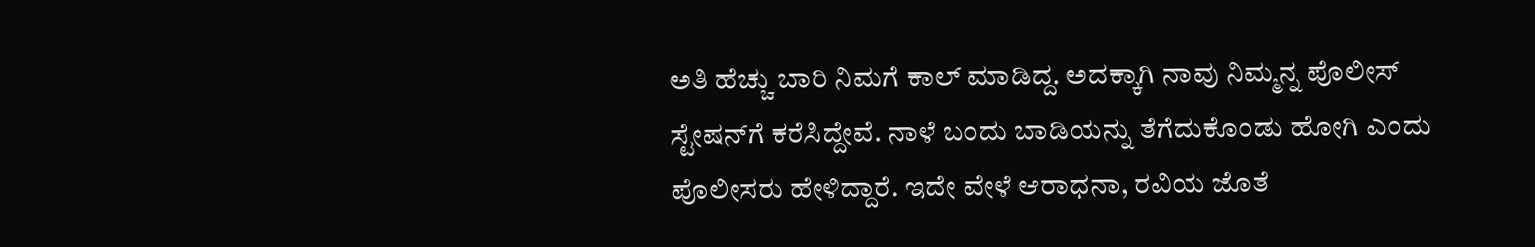ಅತಿ ಹೆಚ್ಚು ಬಾರಿ ನಿಮಗೆ ಕಾಲ್ ಮಾಡಿದ್ದ. ಅದಕ್ಕಾಗಿ ನಾವು ನಿಮ್ಮನ್ನ ಪೊಲೀಸ್ ಸ್ಟೇಷನ್‌ಗೆ ಕರೆಸಿದ್ದೇವೆ. ನಾಳೆ ಬಂದು ಬಾಡಿಯನ್ನು ತೆಗೆದುಕೊಂಡು ಹೋಗಿ ಎಂದು ಪೊಲೀಸರು ಹೇಳಿದ್ದಾರೆ. ಇದೇ ವೇಳೆ ಆರಾಧನಾ, ರವಿಯ ಜೊತೆ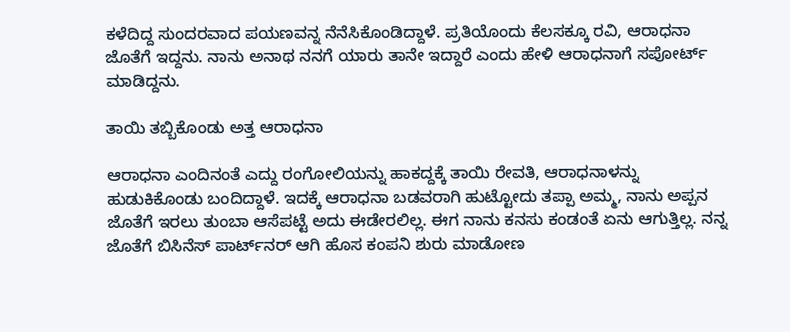ಕಳೆದಿದ್ದ ಸುಂದರವಾದ ಪಯಣವನ್ನ ನೆನೆಸಿಕೊಂಡಿದ್ದಾಳೆ. ಪ್ರತಿಯೊಂದು ಕೆಲಸಕ್ಕೂ ರವಿ, ಆರಾಧನಾ ಜೊತೆಗೆ ಇದ್ದನು. ನಾನು ಅನಾಥ ನನಗೆ ಯಾರು ತಾನೇ ಇದ್ದಾರೆ ಎಂದು ಹೇಳಿ ಆರಾಧನಾಗೆ ಸಪೋರ್ಟ್ ಮಾಡಿದ್ದನು.

ತಾಯಿ ತಬ್ಬಿಕೊಂಡು ಅತ್ತ ಆರಾಧನಾ

ಆರಾಧನಾ ಎಂದಿನಂತೆ ಎದ್ದು ರಂಗೋಲಿಯನ್ನು ಹಾಕದ್ದಕ್ಕೆ ತಾಯಿ ರೇವತಿ, ಆರಾಧನಾಳನ್ನು ಹುಡುಕಿಕೊಂಡು ಬಂದಿದ್ದಾಳೆ. ಇದಕ್ಕೆ ಆರಾಧನಾ ಬಡವರಾಗಿ ಹುಟ್ಟೋದು ತಪ್ಪಾ ಅಮ್ಮ, ನಾನು ಅಪ್ಪನ ಜೊತೆಗೆ ಇರಲು ತುಂಬಾ ಆಸೆಪಟ್ಟೆ ಅದು ಈಡೇರಲಿಲ್ಲ. ಈಗ ನಾನು ಕನಸು ಕಂಡಂತೆ ಏನು ಆಗುತ್ತಿಲ್ಲ. ನನ್ನ ಜೊತೆಗೆ ಬಿಸಿನೆಸ್ ಪಾರ್ಟ್‌ನರ್ ಆಗಿ ಹೊಸ ಕಂಪನಿ ಶುರು ಮಾಡೋಣ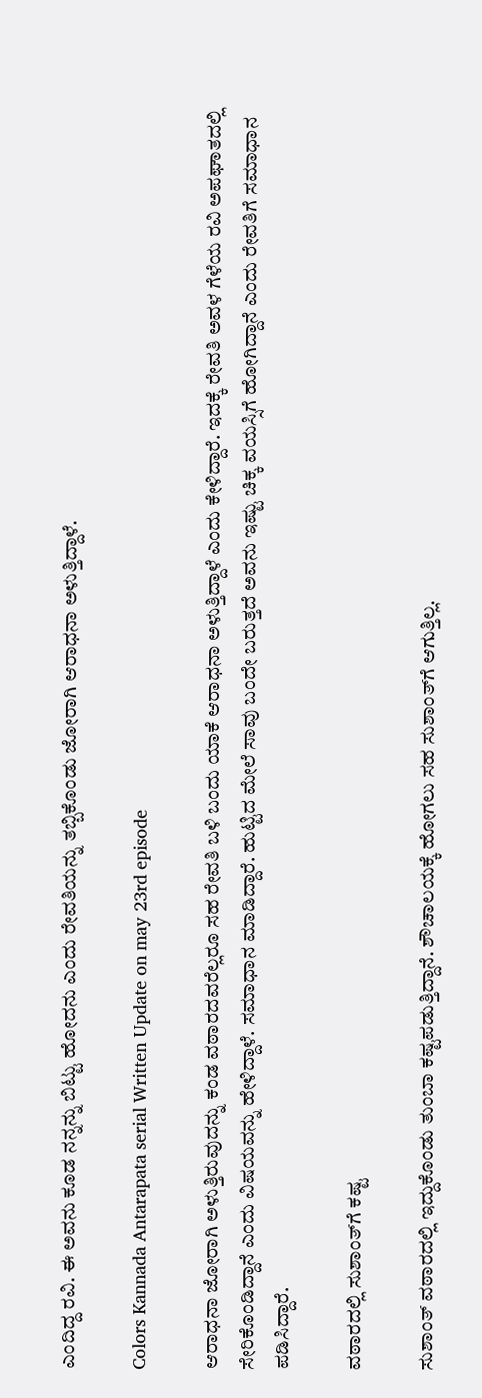ಎಂದಿದ್ದ ರವಿ. ಈ ಅವನು ಕೂಡ ನನ್ನನ್ನು ಬಿಟ್ಟು ಹೋದನು ಎಂದು ರೇವತಿಯನ್ನು ತಬ್ಬಿಕೊಂಡು ಜೋರಾಗಿ ಆರಾಧನಾ ಅಳುತ್ತಿದ್ದಾಳೆ.

Colors Kannada Antarapata serial Written Update on may 23rd episode

ಆರಾಧನಾ ಜೋರಾಗಿ ಅಳುತ್ತಿರುವುದನ್ನು ಕಂಡ ವಠಾರದವರೆಲ್ಲರೂ ಸಹ ರೇವತಿ ಬಳಿ ಬಂದು ಯಾಕೆ ಆರಾಧನಾ ಅಳುತ್ತಿದ್ದಾಳೆ ಎಂದು ಕೇಳಿದ್ದಾರೆ. ಇದಕ್ಕೆ ರೇವತಿ ಅವಳ ಗೆಳೆಯ ರವಿ ಅಪಘಾತದಲ್ಲಿ ಸೇರಿಕೊಂಡಿದ್ದಾನೆ ಎಂದು ವಿಷಯವನ್ನು ಹೇಳಿದ್ದಾಳೆ. ಸಮಾಧಾನ ಮಾಡಿದ್ದಾರೆ. ಹುಟ್ಟಿದ ಮೇಲೆ ಸಾವು ಬಂದೇ ಬರುತ್ತದೆ ಅವನು ಇಷ್ಟು ಚಿಕ್ಕ ವಯಸ್ಸಿಗೆ ಹೋಗಿದ್ದಾನೆ ಎಂದು ರೇವತಿಗೆ ಸಮಾಧಾನ ಪಡಿಸಿದ್ದಾರೆ.

ವಠಾರದಲ್ಲಿ ಸುಶಾಂತ್‌ಗೆ ಕಷ್ಟ

ಸುಶಾಂತ್ ವಠಾರದಲ್ಲಿ ಇದ್ದುಕೊಂಡು ತುಂಬಾ ಕಷ್ಟಪಡುತ್ತಿದ್ದಾನೆ. ಶೌಚಾಲಯಕ್ಕೆ ಹೋಗಲು ಸಹ ಸುಶಾಂತ್‌ಗೆ ಆಗುತ್ತಿಲ್ಲ.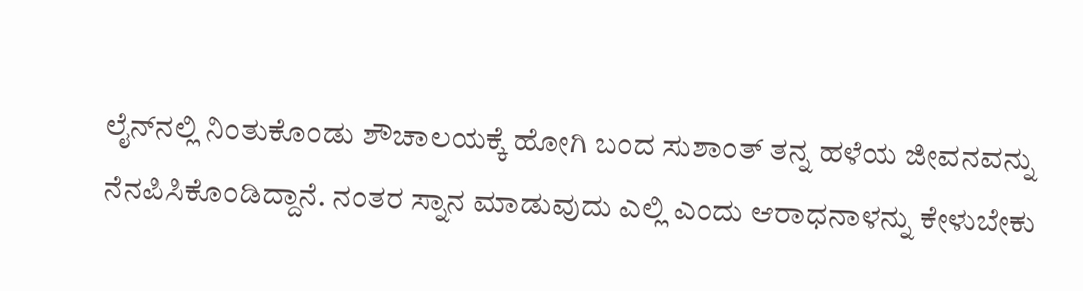ಲೈನ್‌ನಲ್ಲಿ ನಿಂತುಕೊಂಡು ಶೌಚಾಲಯಕ್ಕೆ ಹೋಗಿ ಬಂದ ಸುಶಾಂತ್ ತನ್ನ ಹಳೆಯ ಜೀವನವನ್ನು ನೆನಪಿಸಿಕೊಂಡಿದ್ದಾನೆ. ನಂತರ ಸ್ನಾನ ಮಾಡುವುದು ಎಲ್ಲಿ ಎಂದು ಆರಾಧನಾಳನ್ನು ಕೇಳುಬೇಕು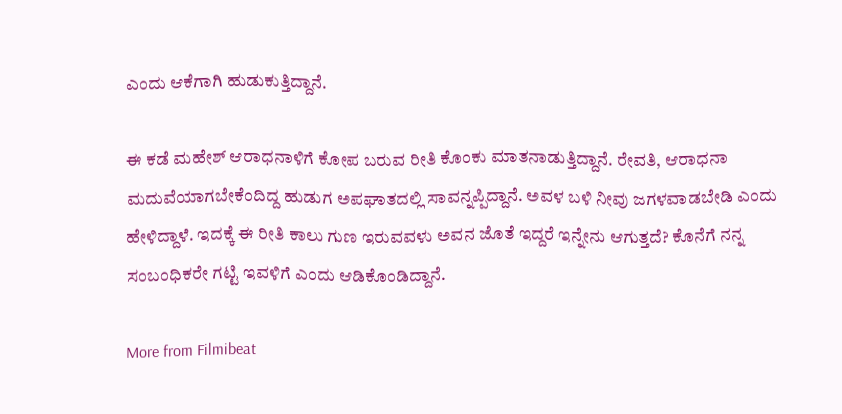ಎಂದು ಆಕೆಗಾಗಿ ಹುಡುಕುತ್ತಿದ್ದಾನೆ.

ಈ ಕಡೆ ಮಹೇಶ್ ಆರಾಧನಾಳಿಗೆ ಕೋಪ ಬರುವ ರೀತಿ ಕೊಂಕು ಮಾತನಾಡುತ್ತಿದ್ದಾನೆ. ರೇವತಿ, ಆರಾಧನಾ ಮದುವೆಯಾಗಬೇಕೆಂದಿದ್ದ ಹುಡುಗ ಅಪಘಾತದಲ್ಲಿ ಸಾವನ್ನಪ್ಪಿದ್ದಾನೆ. ಅವಳ ಬಳಿ ನೀವು ಜಗಳವಾಡಬೇಡಿ ಎಂದು ಹೇಳಿದ್ದಾಳೆ. ಇದಕ್ಕೆ ಈ ರೀತಿ ಕಾಲು ಗುಣ ಇರುವವಳು ಅವನ ಜೊತೆ ಇದ್ದರೆ ಇನ್ನೇನು ಆಗುತ್ತದೆ? ಕೊನೆಗೆ ನನ್ನ ಸಂಬಂಧಿಕರೇ ಗಟ್ಟಿ ಇವಳಿಗೆ ಎಂದು ಆಡಿಕೊಂಡಿದ್ದಾನೆ.

More from Filmibeat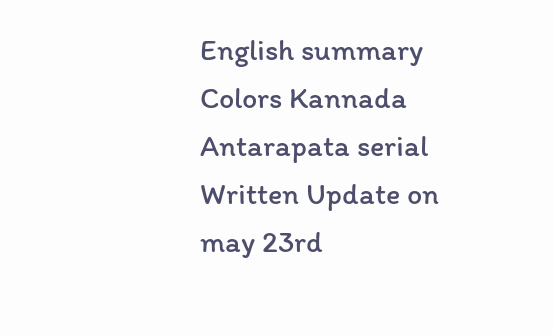English summary
Colors Kannada Antarapata serial Written Update on may 23rd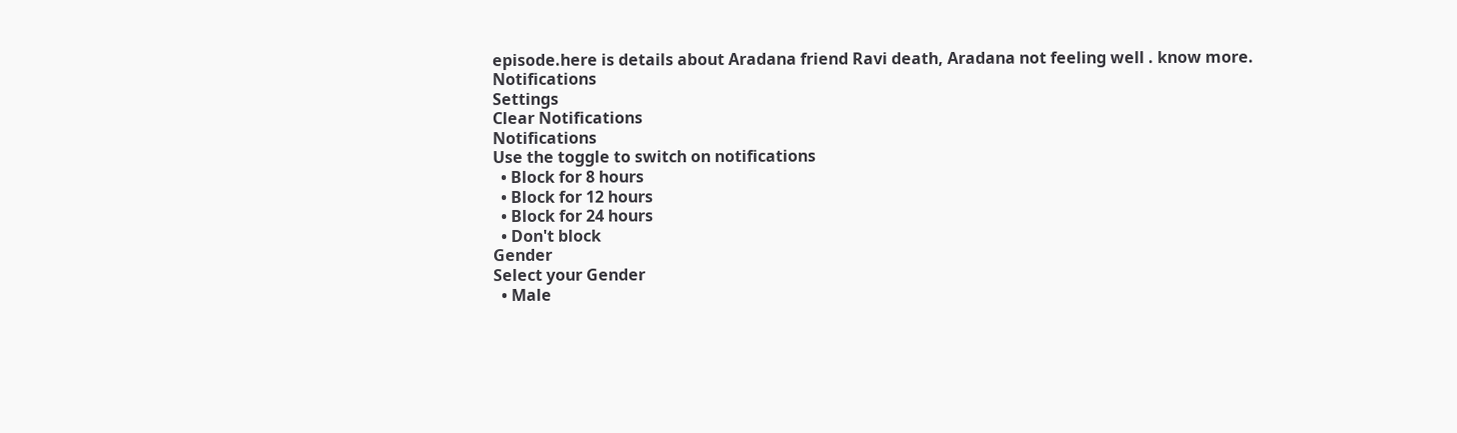episode.here is details about Aradana friend Ravi death, Aradana not feeling well . know more.
Notifications
Settings
Clear Notifications
Notifications
Use the toggle to switch on notifications
  • Block for 8 hours
  • Block for 12 hours
  • Block for 24 hours
  • Don't block
Gender
Select your Gender
  • Male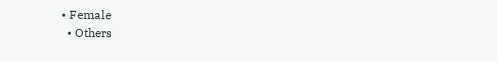• Female
  • Others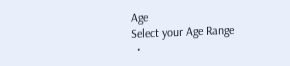Age
Select your Age Range
  •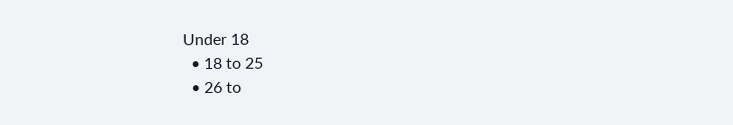Under 18
  • 18 to 25
  • 26 to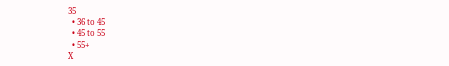35
  • 36 to 45
  • 45 to 55
  • 55+
X